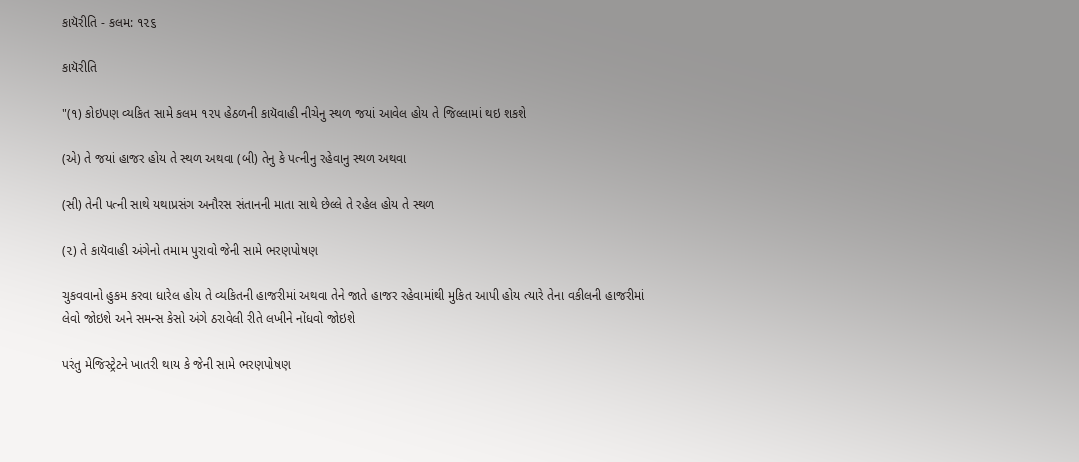કાયૅરીતિ - કલમ: ૧૨૬

કાયૅરીતિ

"(૧) કોઇપણ વ્યકિત સામે કલમ ૧૨૫ હેઠળની કાયૅવાહી નીચેનુ સ્થળ જયાં આવેલ હોય તે જિલ્લામાં થઇ શકશે

(એ) તે જયાં હાજર હોય તે સ્થળ અથવા (બી) તેનુ કે પત્નીનુ રહેવાનુ સ્થળ અથવા

(સી) તેની પત્ની સાથે યથાપ્રસંગ અનૌરસ સંતાનની માતા સાથે છેલ્લે તે રહેલ હોય તે સ્થળ

(૨) તે કાયૅવાહી અંગેનો તમામ પુરાવો જેની સામે ભરણપોષણ

ચુકવવાનો હુકમ કરવા ધારેલ હોય તે વ્યકિતની હાજરીમાં અથવા તેને જાતે હાજર રહેવામાંથી મુકિત આપી હોય ત્યારે તેના વકીલની હાજરીમાં લેવો જોઇશે અને સમન્સ કેસો અંગે ઠરાવેલી રીતે લખીને નોંધવો જોઇશે

પરંતુ મેજિસ્ટ્રેટને ખાતરી થાય કે જેની સામે ભરણપોષણ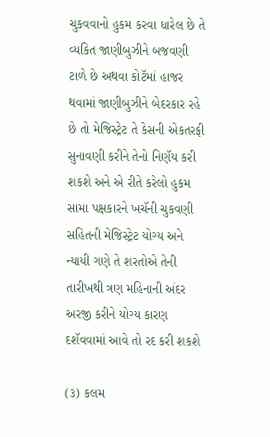ચુકવવાનો હુકમ કરવા ધારેલ છે તે વ્યકિત જાણીબુઝીને બજવણી ટાળે છે અથવા કોટૅમાં હાજર થવામાં જાણીબુઝીને બેદરકાર રહે છે તો મેજિસ્ટ્રેટ તે કેસની એકતરફી સુનાવણી કરીને તેનો નિણૅય કરી શકશે અને એ રીતે કરેલો હુકમ સામા પક્ષકારને ખચૅની ચુકવણી સહિતની મેજિસ્ટ્રેટ યોગ્ય અને ન્યાયી ગણે તે શરતોએ તેની તારીખથી ત્રણ મહિનાની અંદર અરજી કરીને યોગ્ય કારણ દશૅવવામાં આવે તો રદ કરી શકશે

(૩) કલમ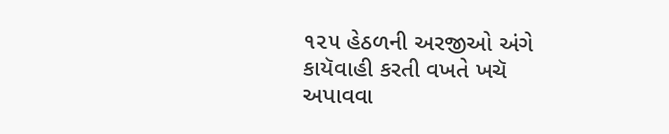૧૨૫ હેઠળની અરજીઓ અંગે કાયૅવાહી કરતી વખતે ખચૅ અપાવવા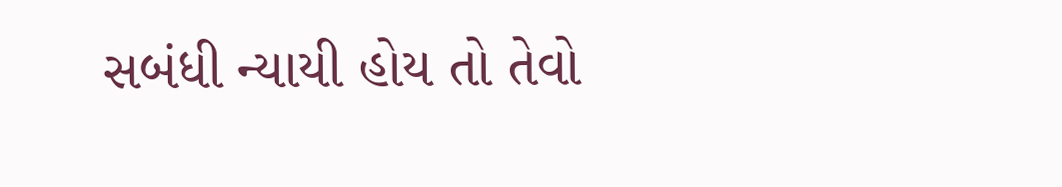સબંધી ન્યાયી હોય તો તેવો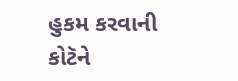હુકમ કરવાની કોટૅને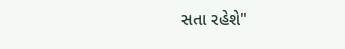સતા રહેશે"